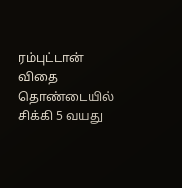ரம்புட்டான் விதை தொண்டையில் சிக்கி 5 வயது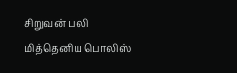சிறுவன் பலி
மித்தெனிய பொலிஸ்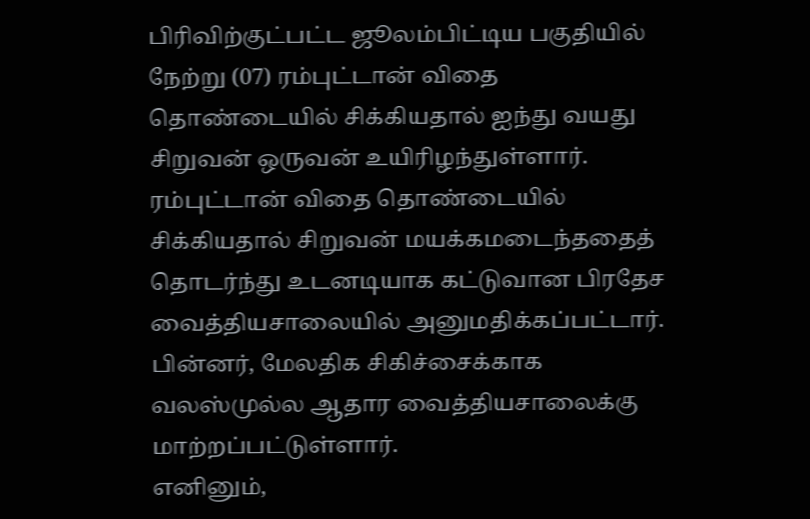பிரிவிற்குட்பட்ட ஜூலம்பிட்டிய பகுதியில் நேற்று (07) ரம்புட்டான் விதை தொண்டையில் சிக்கியதால் ஐந்து வயது சிறுவன் ஒருவன் உயிரிழந்துள்ளார்.
ரம்புட்டான் விதை தொண்டையில் சிக்கியதால் சிறுவன் மயக்கமடைந்ததைத் தொடர்ந்து உடனடியாக கட்டுவான பிரதேச வைத்தியசாலையில் அனுமதிக்கப்பட்டார். பின்னர், மேலதிக சிகிச்சைக்காக வலஸ்முல்ல ஆதார வைத்தியசாலைக்கு மாற்றப்பட்டுள்ளார்.
எனினும்,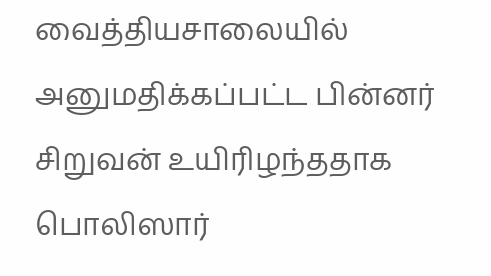வைத்தியசாலையில் அனுமதிக்கப்பட்ட பின்னர் சிறுவன் உயிரிழந்ததாக பொலிஸார்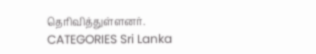தெரிவித்துள்ளனர்.
CATEGORIES Sri Lanka